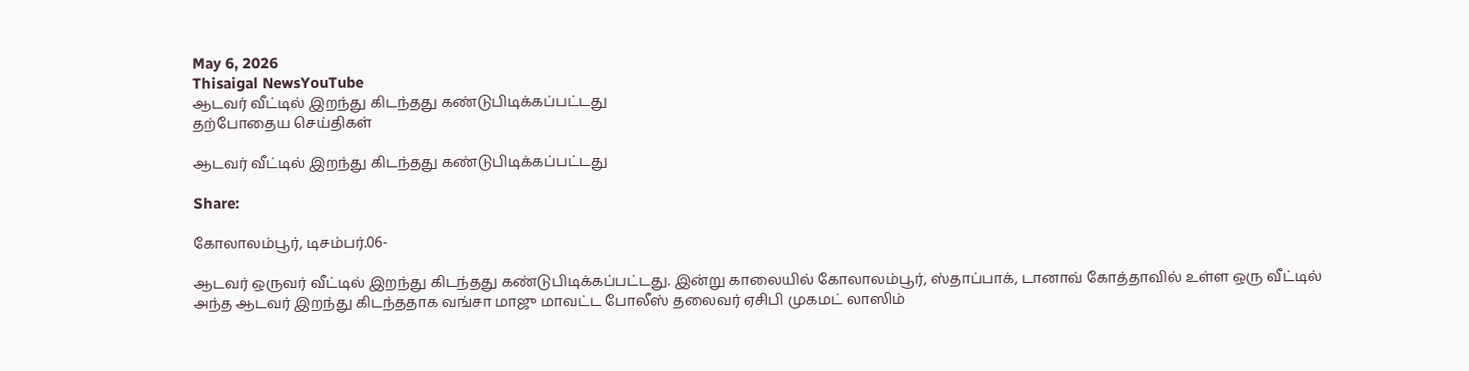May 6, 2026
Thisaigal NewsYouTube
ஆடவர் வீட்டில் இறந்து கிடந்தது கண்டுபிடிக்கப்பட்டது
தற்போதைய செய்திகள்

ஆடவர் வீட்டில் இறந்து கிடந்தது கண்டுபிடிக்கப்பட்டது

Share:

கோலாலம்பூர், டிசம்பர்.06-

ஆடவர் ஒருவர் வீட்டில் இறந்து கிடந்தது கண்டுபிடிக்கப்பட்டது. இன்று காலையில் கோலாலம்பூர், ஸ்தாப்பாக், டானாவ் கோத்தாவில் உள்ள ஒரு வீட்டில் அந்த ஆடவர் இறந்து கிடந்ததாக வங்சா மாஜு மாவட்ட போலீஸ் தலைவர் ஏசிபி முகமட் லாஸிம்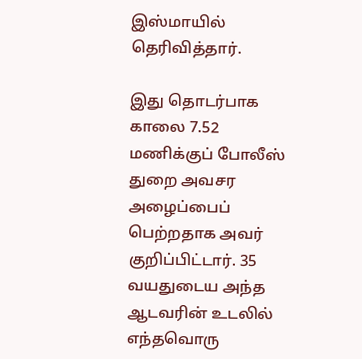இஸ்மாயில் தெரிவித்தார்.

இது தொடர்பாக காலை 7.52 மணிக்குப் போலீஸ் துறை அவசர அழைப்பைப் பெற்றதாக அவர் குறிப்பிட்டார். 35 வயதுடைய அந்த ஆடவரின் உடலில் எந்தவொரு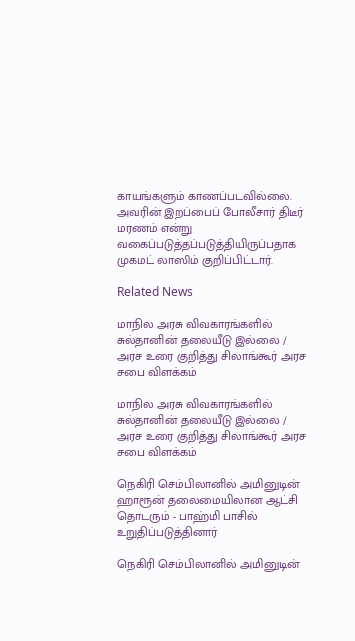காயங்களும் காணப்படவில்லை. அவரின் இறப்பைப் போலீசார் திடீர் மரணம் என்று வகைப்படுத்தப்படுத்தியிருப்பதாக முகமட் லாஸிம் குறிப்பிட்டார்.

Related News

மாநில அரசு விவகாரங்களில் சுல்தானின் தலையீடு இல்லை / அரச உரை குறித்து சிலாங்கூர் அரச சபை விளக்கம்

மாநில அரசு விவகாரங்களில் சுல்தானின் தலையீடு இல்லை / அரச உரை குறித்து சிலாங்கூர் அரச சபை விளக்கம்

நெகிரி செம்பிலானில் அமினுடின் ஹாரூன் தலைமையிலான ஆட்சி தொடரும் - பாஹ்மி பாசில் உறுதிப்படுத்தினார்

நெகிரி செம்பிலானில் அமினுடின்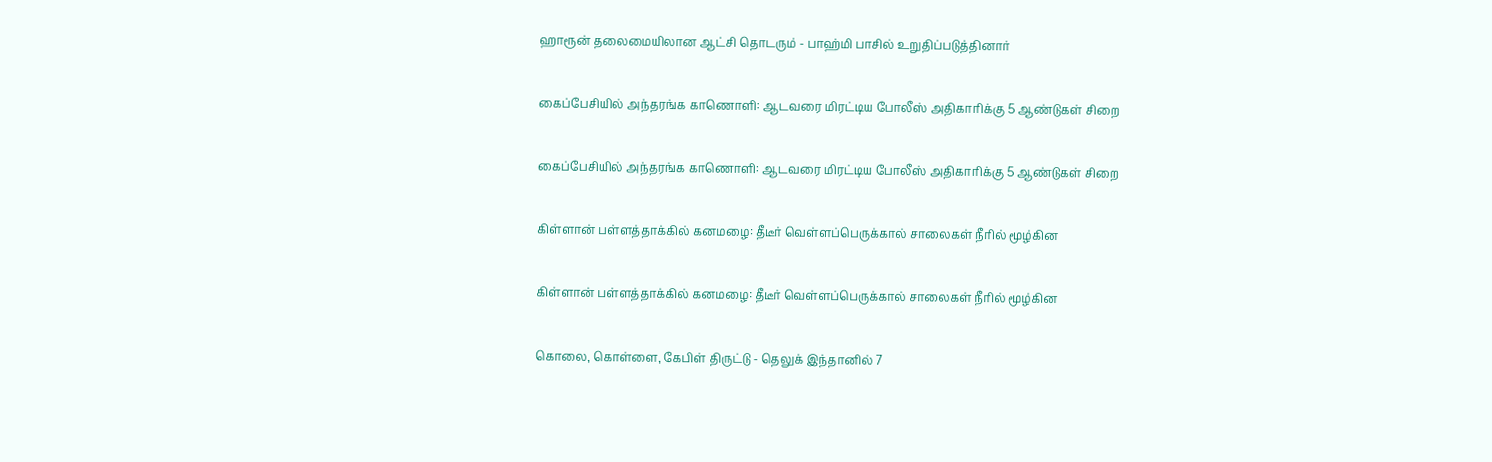ஹாரூன் தலைமையிலான ஆட்சி தொடரும் - பாஹ்மி பாசில் உறுதிப்படுத்தினார்

கைப்பேசியில் அந்தரங்க காணொளி: ஆடவரை மிரட்டிய போலீஸ் அதிகாரிக்கு 5 ஆண்டுகள் சிறை

கைப்பேசியில் அந்தரங்க காணொளி: ஆடவரை மிரட்டிய போலீஸ் அதிகாரிக்கு 5 ஆண்டுகள் சிறை

கிள்ளான் பள்ளத்தாக்கில் கனமழை: தீடீர் வெள்ளப்பெருக்கால் சாலைகள் நீரில் மூழ்கின

கிள்ளான் பள்ளத்தாக்கில் கனமழை: தீடீர் வெள்ளப்பெருக்கால் சாலைகள் நீரில் மூழ்கின

கொலை, கொள்ளை, கேபிள் திருட்டு - தெலுக் இந்தானில் 7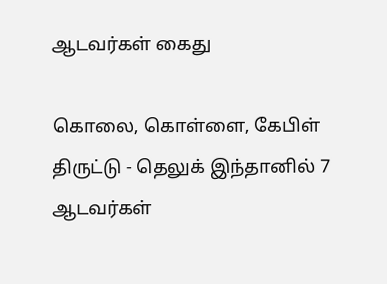ஆடவர்கள் கைது

கொலை, கொள்ளை, கேபிள் திருட்டு - தெலுக் இந்தானில் 7 ஆடவர்கள்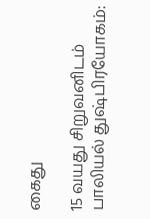கைது

15 வயது சிறுவனிடம் பாலியல் துஷ்பிரயோகம்: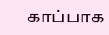காப்பாக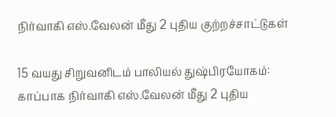நிர்வாகி எஸ்.வேலன் மீது 2 புதிய குற்றச்சாட்டுகள்

15 வயது சிறுவனிடம் பாலியல் துஷ்பிரயோகம்: காப்பாக நிர்வாகி எஸ்.வேலன் மீது 2 புதிய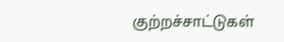குற்றச்சாட்டுகள்